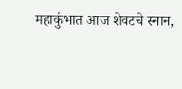महाकुंभात आज शेवटचे स्नान,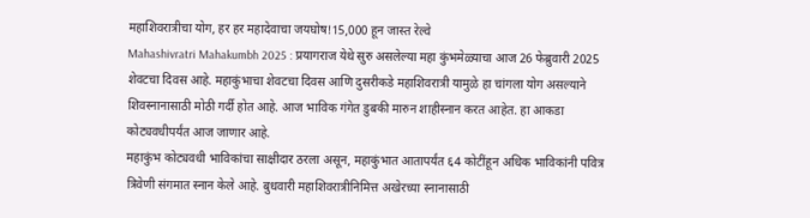महाशिवरात्रीचा योग, हर हर महादेवाचा जयघोष!15,000 हून जास्त रेल्वे
Mahashivratri Mahakumbh 2025 : प्रयागराज येथे सुरु असलेल्या महा कुंभमेळ्याचा आज 26 फेब्रुवारी 2025 शेवटचा दिवस आहे. महाकुंभाचा शेवटचा दिवस आणि दुसरीकडे महाशिवरात्री यामुळे हा चांगला योग असल्याने शिवस्नानासाठी मोठी गर्दी होत आहे. आज भाविक गंगेत डुबकी मारुन शाहीस्नान करत आहेत. हा आकडा कोट्यवधीपर्यंत आज जाणार आहे.
महाकुंभ कोट्यवधी भाविकांचा साक्षीदार ठरला असून, महाकुंभात आतापर्यंत ६4 कोटींहून अधिक भाविकांनी पवित्र त्रिवेणी संगमात स्नान केले आहे. बुधवारी महाशिवरात्रीनिमित्त अखेरच्या स्नानासाठी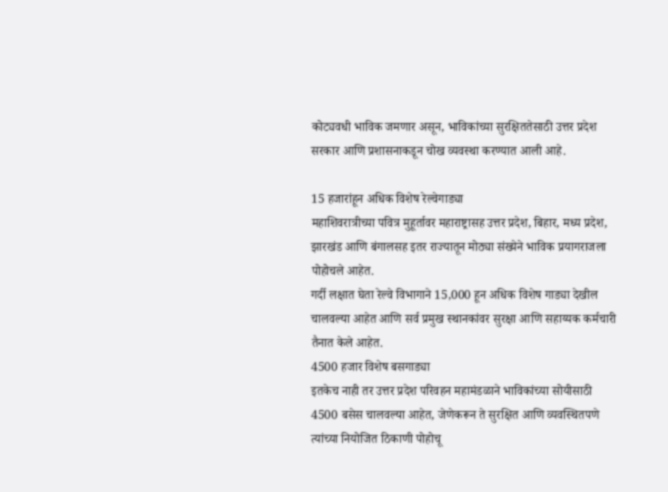कोट्यवधी भाविक जमणार असून, भाविकांच्या सुरक्षिततेसाठी उत्तर प्रदेश सरकार आणि प्रशासनाकडून चोख व्यवस्था करण्यात आली आहे.

15 हजारांहून अधिक विशेष रेल्वेगाड्या
महाशिवरात्रीच्या पवित्र मुहूर्तावर महाराष्ट्रासह उत्तर प्रदेश, बिहार, मध्य प्रदेश, झारखंड आणि बंगालसह इतर राज्यातून मोठ्या संख्येने भाविक प्रयागराजला पोहोचले आहेत.
गर्दी लक्षात घेता रेल्वे विभागाने 15,000 हून अधिक विशेष गाड्या देखील चालवल्या आहेत आणि सर्व प्रमुख स्थानकांवर सुरक्षा आणि सहाय्यक कर्मचारी तैनात केले आहेत.
4500 हजार विशेष बसगाड्या
इतकेच नाही तर उत्तर प्रदेश परिवहन महामंडळाने भाविकांच्या सोयीसाठी 4500 बसेस चालवल्या आहेत, जेणेकरून ते सुरक्षित आणि व्यवस्थितपणे त्यांच्या नियोजित ठिकाणी पोहोचू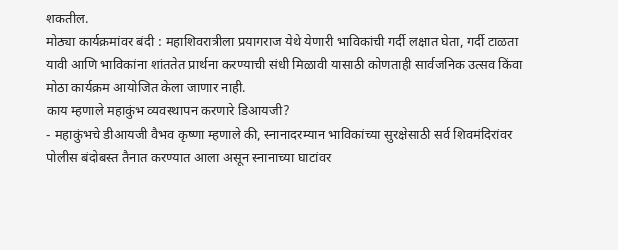शकतील.
मोठ्या कार्यक्रमांवर बंदी : महाशिवरात्रीला प्रयागराज येथे येणारी भाविकांची गर्दी लक्षात घेता, गर्दी टाळता यावी आणि भाविकांना शांततेत प्रार्थना करण्याची संधी मिळावी यासाठी कोणताही सार्वजनिक उत्सव किंवा मोठा कार्यक्रम आयोजित केला जाणार नाही.
काय म्हणाले महाकुंभ व्यवस्थापन करणारे डिआयजी?
- महाकुंभचे डीआयजी वैभव कृष्णा म्हणाले की, स्नानादरम्यान भाविकांच्या सुरक्षेसाठी सर्व शिवमंदिरांवर पोलीस बंदोबस्त तैनात करण्यात आला असून स्नानाच्या घाटांवर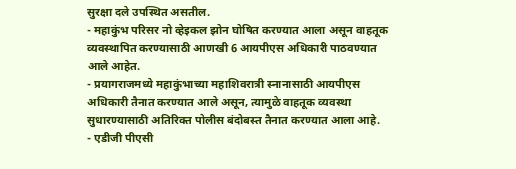सुरक्षा दले उपस्थित असतील.
- महाकुंभ परिसर नो व्हेइकल झोन घोषित करण्यात आला असून वाहतूक व्यवस्थापित करण्यासाठी आणखी 6 आयपीएस अधिकारी पाठवण्यात आले आहेत.
- प्रयागराजमध्ये महाकुंभाच्या महाशिवरात्री स्नानासाठी आयपीएस अधिकारी तैनात करण्यात आले असून, त्यामुळे वाहतूक व्यवस्था सुधारण्यासाठी अतिरिक्त पोलीस बंदोबस्त तैनात करण्यात आला आहे.
- एडीजी पीएसी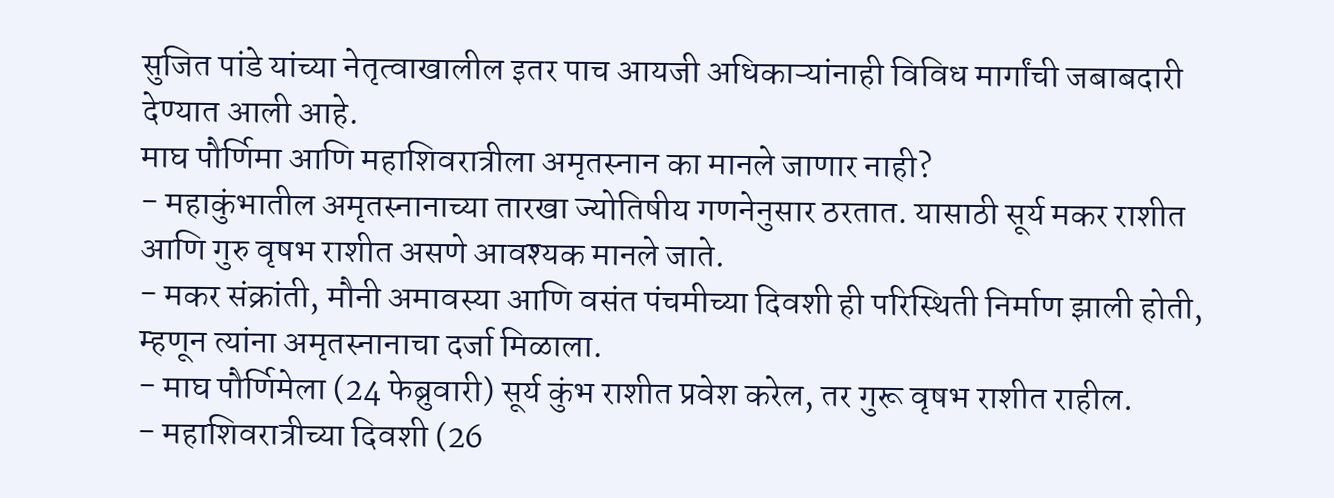सुजित पांडे यांच्या नेतृत्वाखालील इतर पाच आयजी अधिकाऱ्यांनाही विविध मार्गांची जबाबदारी देण्यात आली आहे.
माघ पौर्णिमा आणि महाशिवरात्रीला अमृतस्नान का मानले जाणार नाही?
- महाकुंभातील अमृतस्नानाच्या तारखा ज्योतिषीय गणनेनुसार ठरतात. यासाठी सूर्य मकर राशीत आणि गुरु वृषभ राशीत असणे आवश्यक मानले जाते.
- मकर संक्रांती, मौनी अमावस्या आणि वसंत पंचमीच्या दिवशी ही परिस्थिती निर्माण झाली होती, म्हणून त्यांना अमृतस्नानाचा दर्जा मिळाला.
- माघ पौर्णिमेला (24 फेब्रुवारी) सूर्य कुंभ राशीत प्रवेश करेल, तर गुरू वृषभ राशीत राहील.
- महाशिवरात्रीच्या दिवशी (26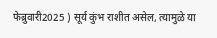फेब्रुवारी2025 ) सूर्य कुंभ राशीत असेल, त्यामुळे या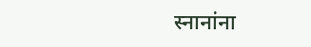स्नानांना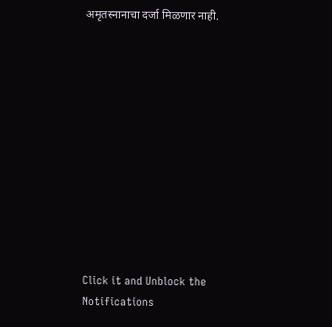अमृतस्नानाचा दर्जा मिळणार नाही.












Click it and Unblock the Notifications